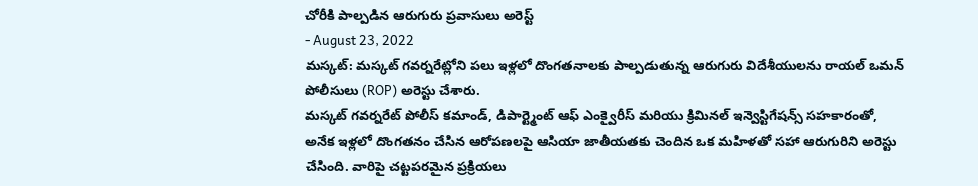చోరీకి పాల్పడిన ఆరుగురు ప్రవాసులు అరెస్ట్
- August 23, 2022
మస్కట్: మస్కట్ గవర్నరేట్లోని పలు ఇళ్లలో దొంగతనాలకు పాల్పడుతున్న ఆరుగురు విదేశీయులను రాయల్ ఒమన్ పోలీసులు (ROP) అరెస్టు చేశారు.
మస్కట్ గవర్నరేట్ పోలీస్ కమాండ్, డిపార్ట్మెంట్ ఆఫ్ ఎంక్వైరీస్ మరియు క్రిమినల్ ఇన్వెస్టిగేషన్స్ సహకారంతో, అనేక ఇళ్లలో దొంగతనం చేసిన ఆరోపణలపై ఆసియా జాతీయతకు చెందిన ఒక మహిళతో సహా ఆరుగురిని అరెస్టు చేసింది. వారిపై చట్టపరమైన ప్రక్రియలు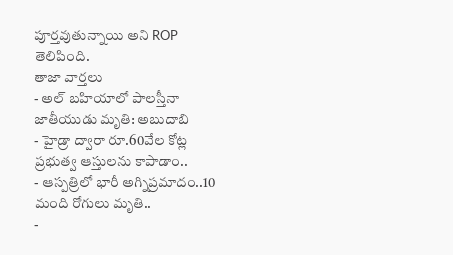పూర్తవుతున్నాయి అని ROP తెలిపింది.
తాజా వార్తలు
- అల్ బహియాలో పాలస్తీనా జాతీయుడు మృతి: అబుదాబి
- హైడ్రా ద్వారా రూ.60వేల కోట్ల ప్రభుత్వ ఆస్తులను కాపాడాం..
- ఆస్పత్రిలో భారీ అగ్నిప్రమాదం..10 మంది రోగులు మృతి..
-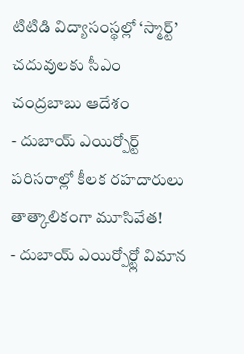టిటిడి విద్యాసంస్థల్లో ‘స్మార్ట్’ చదువులకు సీఎం చంద్రబాబు ఆదేశం
- దుబాయ్ ఎయిర్పోర్ట్ పరిసరాల్లో కీలక రహదారులు తాత్కాలికంగా మూసివేత!
- దుబాయ్ ఎయిర్పోర్ట్లో విమాన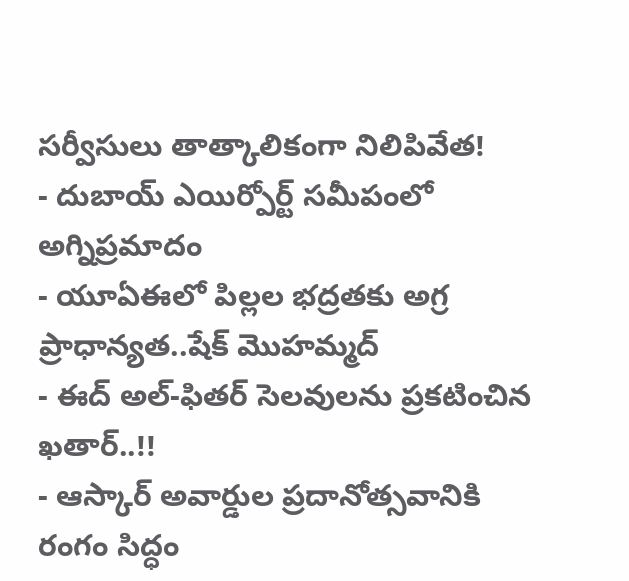సర్వీసులు తాత్కాలికంగా నిలిపివేత!
- దుబాయ్ ఎయిర్పోర్ట్ సమీపంలో అగ్నిప్రమాదం
- యూఏఈలో పిల్లల భద్రతకు అగ్ర ప్రాధాన్యత..షేక్ మొహమ్మద్
- ఈద్ అల్-ఫితర్ సెలవులను ప్రకటించిన ఖతార్..!!
- ఆస్కార్ అవార్డుల ప్రదానోత్సవానికి రంగం సిద్ధం